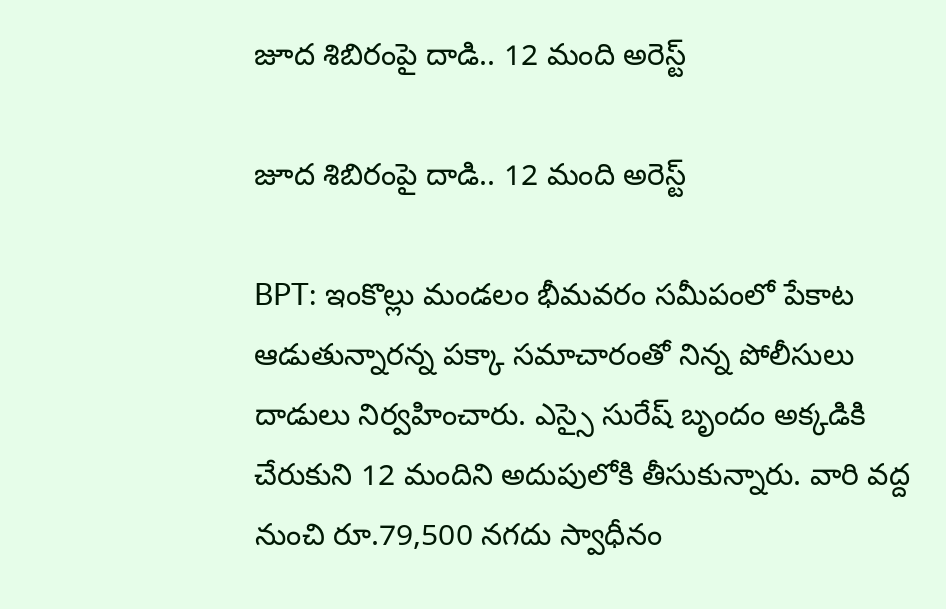జూద శిబిరంపై దాడి.. 12 మంది అరెస్ట్

జూద శిబిరంపై దాడి.. 12 మంది అరెస్ట్

BPT: ఇంకొల్లు మండలం భీమవరం సమీపంలో పేకాట ఆడుతున్నారన్న పక్కా సమాచారంతో నిన్న పోలీసులు దాడులు నిర్వహించారు. ఎస్సై సురేష్ బృందం అక్కడికి చేరుకుని 12 మందిని అదుపులోకి తీసుకున్నారు. వారి వద్ద నుంచి రూ.79,500 నగదు స్వాధీనం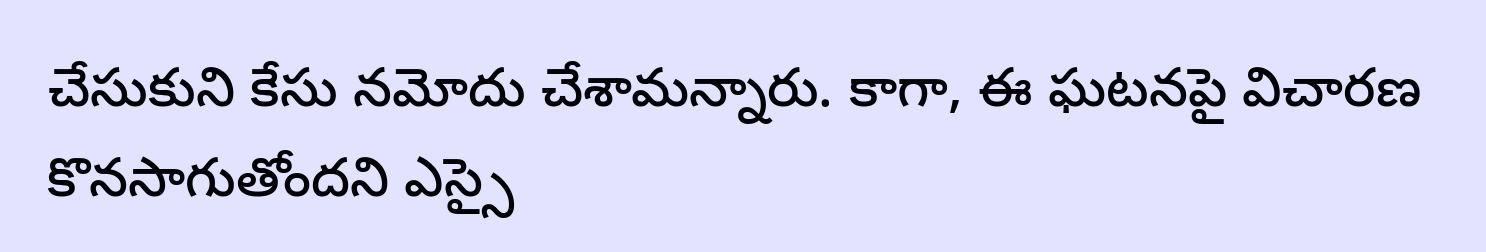చేసుకుని కేసు నమోదు చేశామన్నారు. కాగా, ఈ ఘటనపై విచారణ కొనసాగుతోందని ఎస్సై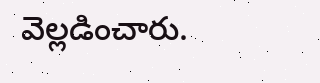వెల్లడించారు.